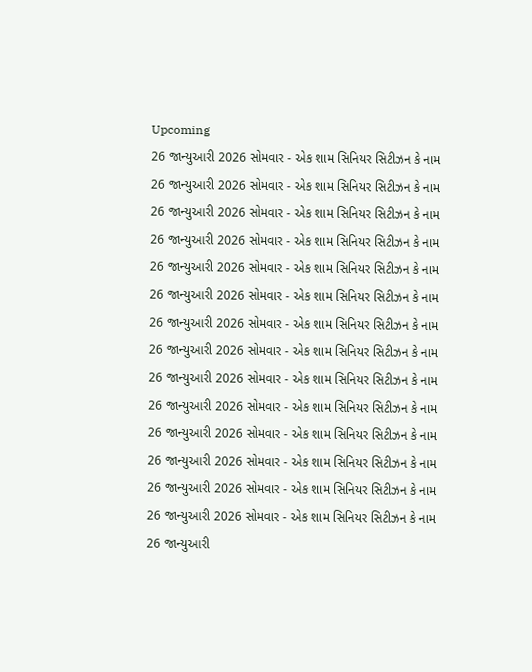Upcoming
26 જાન્યુઆરી 2026 સોમવાર - એક શામ સિનિયર સિટીઝન કે નામ
26 જાન્યુઆરી 2026 સોમવાર - એક શામ સિનિયર સિટીઝન કે નામ
26 જાન્યુઆરી 2026 સોમવાર - એક શામ સિનિયર સિટીઝન કે નામ
26 જાન્યુઆરી 2026 સોમવાર - એક શામ સિનિયર સિટીઝન કે નામ
26 જાન્યુઆરી 2026 સોમવાર - એક શામ સિનિયર સિટીઝન કે નામ
26 જાન્યુઆરી 2026 સોમવાર - એક શામ સિનિયર સિટીઝન કે નામ
26 જાન્યુઆરી 2026 સોમવાર - એક શામ સિનિયર સિટીઝન કે નામ
26 જાન્યુઆરી 2026 સોમવાર - એક શામ સિનિયર સિટીઝન કે નામ
26 જાન્યુઆરી 2026 સોમવાર - એક શામ સિનિયર સિટીઝન કે નામ
26 જાન્યુઆરી 2026 સોમવાર - એક શામ સિનિયર સિટીઝન કે નામ
26 જાન્યુઆરી 2026 સોમવાર - એક શામ સિનિયર સિટીઝન કે નામ
26 જાન્યુઆરી 2026 સોમવાર - એક શામ સિનિયર સિટીઝન કે નામ
26 જાન્યુઆરી 2026 સોમવાર - એક શામ સિનિયર સિટીઝન કે નામ
26 જાન્યુઆરી 2026 સોમવાર - એક શામ સિનિયર સિટીઝન કે નામ
26 જાન્યુઆરી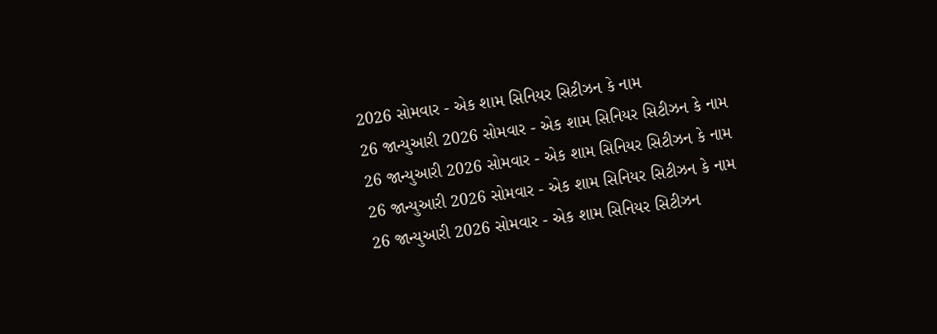2026 સોમવાર - એક શામ સિનિયર સિટીઝન કે નામ
26 જાન્યુઆરી 2026 સોમવાર - એક શામ સિનિયર સિટીઝન કે નામ
26 જાન્યુઆરી 2026 સોમવાર - એક શામ સિનિયર સિટીઝન કે નામ
26 જાન્યુઆરી 2026 સોમવાર - એક શામ સિનિયર સિટીઝન કે નામ
26 જાન્યુઆરી 2026 સોમવાર - એક શામ સિનિયર સિટીઝન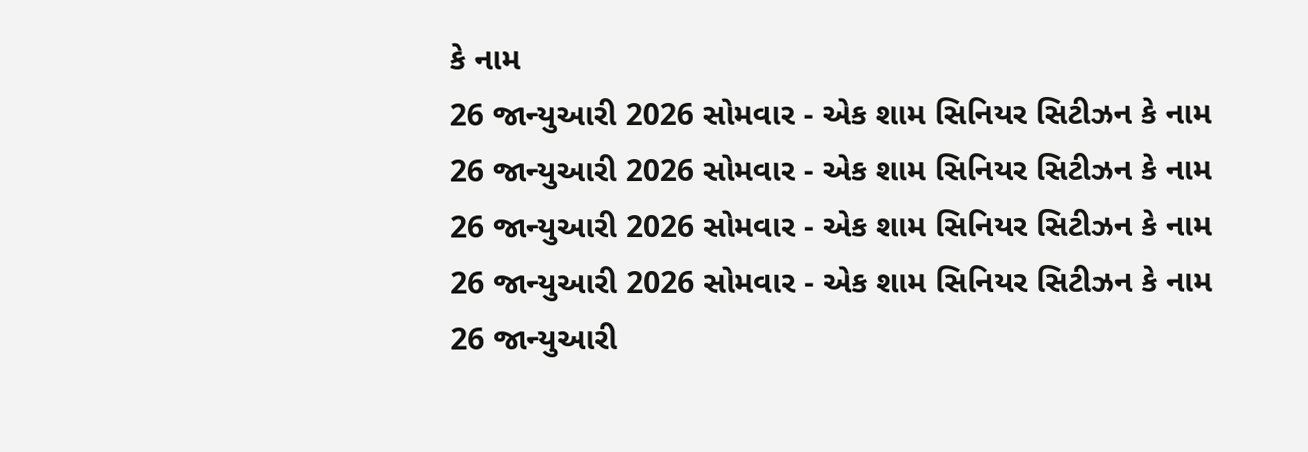કે નામ
26 જાન્યુઆરી 2026 સોમવાર - એક શામ સિનિયર સિટીઝન કે નામ
26 જાન્યુઆરી 2026 સોમવાર - એક શામ સિનિયર સિટીઝન કે નામ
26 જાન્યુઆરી 2026 સોમવાર - એક શામ સિનિયર સિટીઝન કે નામ
26 જાન્યુઆરી 2026 સોમવાર - એક શામ સિનિયર સિટીઝન કે નામ
26 જાન્યુઆરી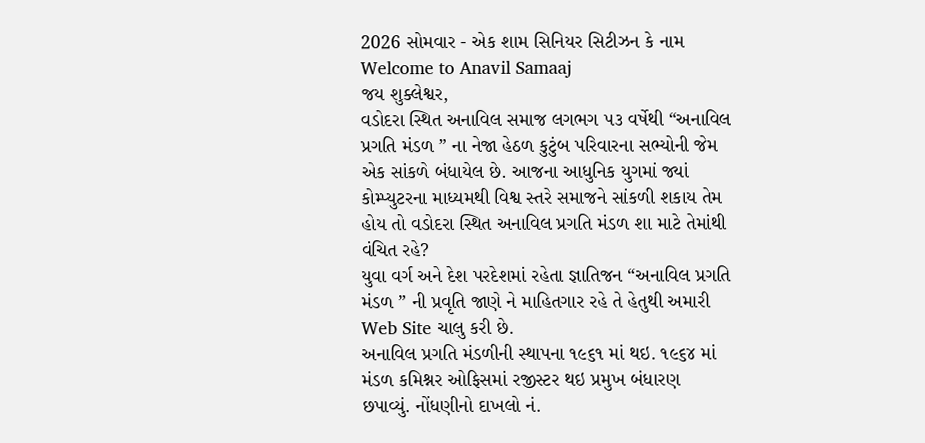2026 સોમવાર - એક શામ સિનિયર સિટીઝન કે નામ
Welcome to Anavil Samaaj
જય શુક્લેશ્વર,
વડોદરા સ્થિત અનાવિલ સમાજ લગભગ ૫૩ વર્ષેથી “અનાવિલ પ્રગતિ મંડળ ” ના નેજા હેઠળ કુટુંબ પરિવારના સભ્યોની જેમ એક સાંકળે બંધાયેલ છે. આજના આધુનિક યુગમાં જ્યાં કોમ્પ્યુટરના માધ્યમથી વિશ્વ સ્તરે સમાજને સાંકળી શકાય તેમ હોય તો વડોદરા સ્થિત અનાવિલ પ્રગતિ મંડળ શા માટે તેમાંથી વંચિત રહે?
યુવા વર્ગ અને દેશ પરદેશમાં રહેતા જ્ઞાતિજન “અનાવિલ પ્રગતિ મંડળ ” ની પ્રવૃતિ જાણે ને માહિતગાર રહે તે હેતુથી અમારી Web Site ચાલુ કરી છે.
અનાવિલ પ્રગતિ મંડળીની સ્થાપના ૧૯૬૧ માં થઇ. ૧૯૬૪ માં મંડળ કમિશ્નર ઓફિસમાં રજીસ્ટર થઇ પ્રમુખ બંધારણ છપાવ્યું. નોંધણીનો દાખલો નં.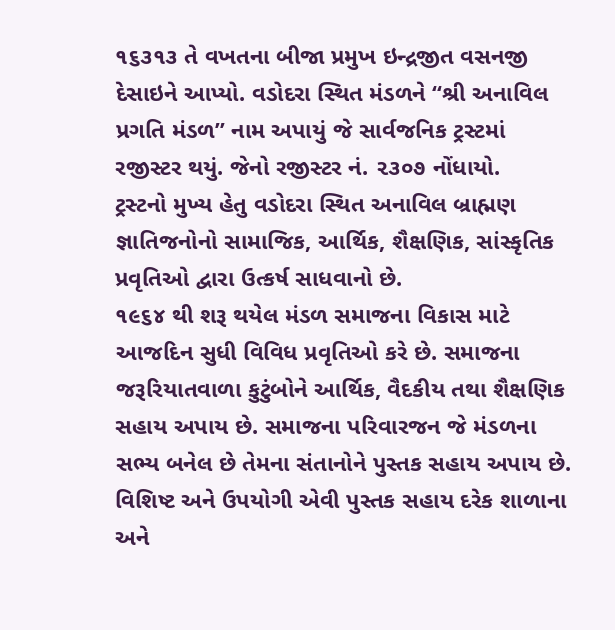૧૬૩૧૩ તે વખતના બીજા પ્રમુખ ઇન્દ્રજીત વસનજી દેસાઇને આપ્યો. વડોદરા સ્થિત મંડળને “શ્રી અનાવિલ પ્રગતિ મંડળ” નામ અપાયું જે સાર્વજનિક ટ્રસ્ટમાં રજીસ્ટર થયું. જેનો રજીસ્ટર નં. ૨૩૦૭ નોંધાયો.
ટ્રસ્ટનો મુખ્ય હેતુ વડોદરા સ્થિત અનાવિલ બ્રાહ્મણ જ્ઞાતિજનોનો સામાજિક, આર્થિક, શૈક્ષણિક, સાંસ્કૃતિક પ્રવૃતિઓ દ્વારા ઉત્કર્ષ સાધવાનો છે.
૧૯૬૪ થી શરૂ થયેલ મંડળ સમાજના વિકાસ માટે આજદિન સુધી વિવિધ પ્રવૃતિઓ કરે છે. સમાજના જરૂરિયાતવાળા કુટુંબોને આર્થિક, વૈદકીય તથા શૈક્ષણિક સહાય અપાય છે. સમાજના પરિવારજન જે મંડળના સભ્ય બનેલ છે તેમના સંતાનોને પુસ્તક સહાય અપાય છે. વિશિષ્ટ અને ઉપયોગી એવી પુસ્તક સહાય દરેક શાળાના અને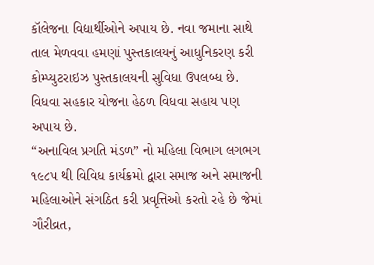કૉલેજના વિદ્યાર્થીઓને અપાય છે. નવા જમાના સાથે તાલ મેળવવા હમણાં પુસ્તકાલયનું આધુનિકરણ કરી કોમ્પ્યુટરાઇઝ પુસ્તકાલયની સુવિધા ઉપલબ્ધ છે. વિધવા સહકાર યોજના હેઠળ વિધવા સહાય પણ અપાય છે.
“અનાવિલ પ્રગતિ મંડળ” નો મહિલા વિભાગ લગભગ ૧૯૮૫ થી વિવિધ કાર્યક્રમો દ્વારા સમાજ અને સમાજની મહિલાઓને સંગઠિત કરી પ્રવૃત્તિઓ કરતો રહે છે જેમાં ગૌરીવ્રત,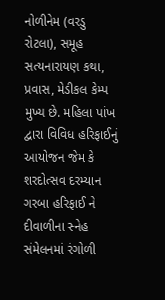નોળીનેમ (વરડુ રોટલા), સમૂહ સત્યનારાયણ કથા, પ્રવાસ, મેડીકલ કેમ્પ મુખ્ય છે. મહિલા પાંખ દ્વારા વિવિધ હરિફાઈનું આયોજન જેમ કે શરદોત્સવ દરમ્યાન ગરબા હરિફાઈ ને દીવાળીના સ્નેહ સંમેલનમાં રંગોળી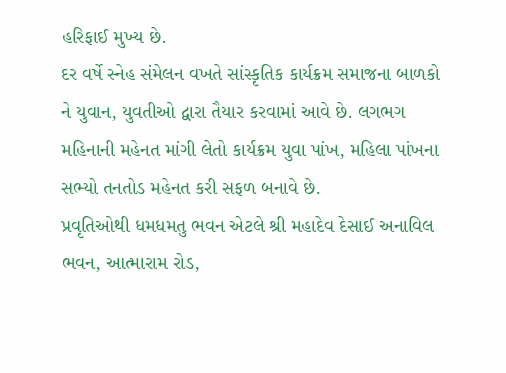હરિફાઈ મુખ્ય છે.
દર વર્ષે સ્નેહ સંમેલન વખતે સાંસ્કૃતિક કાર્યક્રમ સમાજના બાળકો ને યુવાન, યુવતીઓ દ્વારા તૈયાર કરવામાં આવે છે. લગભગ મહિનાની મહેનત માંગી લેતો કાર્યક્રમ યુવા પાંખ, મહિલા પાંખના સભ્યો તનતોડ મહેનત કરી સફળ બનાવે છે.
પ્રવૃતિઓથી ધમધમતુ ભવન એટલે શ્રી મહાદેવ દેસાઈ અનાવિલ ભવન, આત્મારામ રોડ,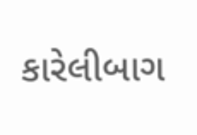કારેલીબાગ